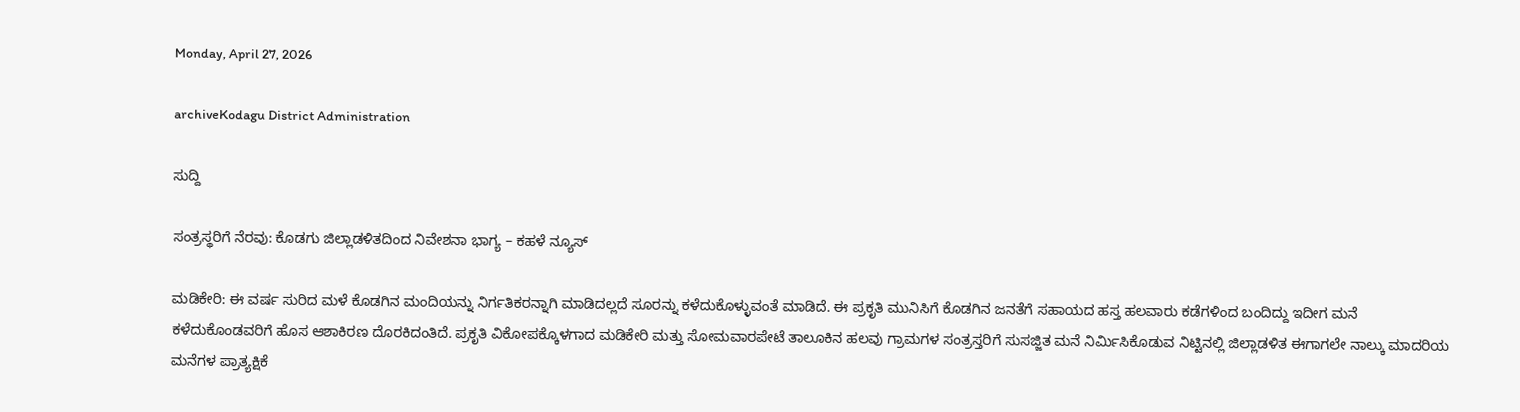Monday, April 27, 2026

archiveKodagu District Administration

ಸುದ್ದಿ

ಸಂತ್ರಸ್ಥರಿಗೆ ನೆರವು: ಕೊಡಗು ಜಿಲ್ಲಾಡಳಿತದಿಂದ ನಿವೇಶನಾ ಭಾಗ್ಯ – ಕಹಳೆ ನ್ಯೂಸ್

ಮಡಿಕೇರಿ: ಈ ವರ್ಷ ಸುರಿದ ಮಳೆ ಕೊಡಗಿನ ಮಂದಿಯನ್ನು ನಿರ್ಗತಿಕರನ್ನಾಗಿ ಮಾಡಿದಲ್ಲದೆ ಸೂರನ್ನು ಕಳೆದುಕೊಳ್ಳುವಂತೆ ಮಾಡಿದೆ. ಈ ಪ್ರಕೃತಿ ಮುನಿಸಿಗೆ ಕೊಡಗಿನ ಜನತೆಗೆ ಸಹಾಯದ ಹಸ್ತ ಹಲವಾರು ಕಡೆಗಳಿಂದ ಬಂದಿದ್ದು ಇದೀಗ ಮನೆ ಕಳೆದುಕೊಂಡವರಿಗೆ ಹೊಸ ಆಶಾಕಿರಣ ದೊರಕಿದಂತಿದೆ. ಪ್ರಕೃತಿ ವಿಕೋಪಕ್ಕೊಳಗಾದ ಮಡಿಕೇರಿ ಮತ್ತು ಸೋಮವಾರಪೇಟೆ ತಾಲೂಕಿನ ಹಲವು ಗ್ರಾಮಗಳ ಸಂತ್ರಸ್ತರಿಗೆ ಸುಸಜ್ಜಿತ ಮನೆ ನಿರ್ಮಿಸಿಕೊಡುವ ನಿಟ್ಟಿನಲ್ಲಿ ಜಿಲ್ಲಾಡಳಿತ ಈಗಾಗಲೇ ನಾಲ್ಕು ಮಾದರಿಯ ಮನೆಗಳ ಪ್ರಾತ್ಯಕ್ಷಿಕೆ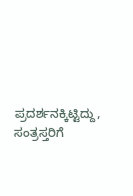ಪ್ರದರ್ಶನಕ್ಕಿಟ್ಟಿದ್ದು, ಸಂತ್ರಸ್ತರಿಗೆ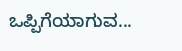ಒಪ್ಪಿಗೆಯಾಗುವ...